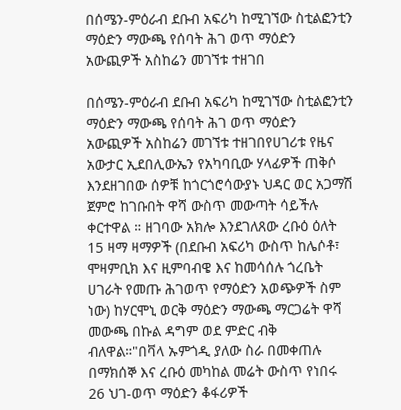በሰሜን-ምዕራብ ደቡብ አፍሪካ ከሚገኘው ስቲልፎንቲን ማዕድን ማውጫ የሰባት ሕገ ወጥ ማዕድን አውጪዎች አስከሬን መገኘቱ ተዘገበ

በሰሜን-ምዕራብ ደቡብ አፍሪካ ከሚገኘው ስቲልፎንቲን ማዕድን ማውጫ የሰባት ሕገ ወጥ ማዕድን አውጪዎች አስከሬን መገኘቱ ተዘገበየሀገሪቱ የዜና አውታር ኢደበሊውኤን የአካባቢው ሃላፊዎች ጠቅሶ እንደዘገበው ሰዎቹ ከጎርጎሮሳውያኑ ህዳር ወር አጋማሽ ጀምሮ ከገቡበት ዋሻ ውስጥ መውጣት ሳይችሉ ቀርተዋል ። ዘገባው አክሎ እንደገለጸው ረቡዕ ዕለት 15 ዛማ ዛማዎች (በደቡብ አፍሪካ ውስጥ ከሌሶቶ፣ ሞዛምቢክ እና ዚምባብዌ እና ከመሳሰሉ ጎረቤት ሀገራት የመጡ ሕገወጥ የማዕድን አወጭዎች ስም ነው) ከሃርሞኒ ወርቅ ማዕድን ማውጫ ማርጋሬት ዋሻ መውጫ በኩል ዳግም ወደ ምድር ብቅ ብለዋል።"በቫላ ኡምጎዲ ያለው ስራ በመቀጠሉ በማክሰኞ እና ረቡዕ መካከል መሬት ውስጥ የነበሩ 26 ህገ-ወጥ ማዕድን ቆፋሪዎች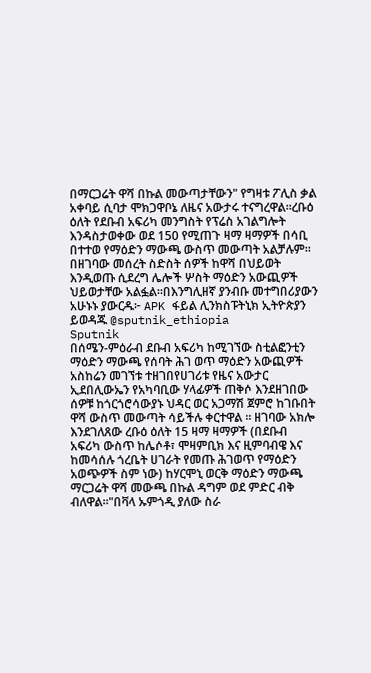በማርጋሬት ዋሻ በኩል መውጣታቸውን" የግዛቱ ፖሊስ ቃል አቀባይ ሲባታ ሞክጋዋቦኔ ለዜና አውታሩ ተናግረዋል።ረቡዕ ዕለት የደቡብ አፍሪካ መንግስት የፕሬስ አገልግሎት እንዳስታወቀው ወደ 150 የሚጠጉ ዛማ ዛማዎች በሳቢ በተተወ የማዕድን ማውጫ ውስጥ መውጣት አልቻሉም። በዘገባው መሰረት ስድስት ሰዎች ከዋሻ በህይወት እንዲወጡ ሲደረግ ሌሎች ሦስት ማዕድን አውጪዎች ህይወታቸው አልፏል።በእንግሊዘኛ ያንብቡ መተግበሪያውን አሁኑኑ ያውርዱ፦ APK ፋይል ሊንክስፑትኒክ ኢትዮጵያን ይወዳጁ @sputnik_ethiopia
Sputnik
በሰሜን-ምዕራብ ደቡብ አፍሪካ ከሚገኘው ስቲልፎንቲን ማዕድን ማውጫ የሰባት ሕገ ወጥ ማዕድን አውጪዎች አስከሬን መገኘቱ ተዘገበየሀገሪቱ የዜና አውታር ኢደበሊውኤን የአካባቢው ሃላፊዎች ጠቅሶ እንደዘገበው ሰዎቹ ከጎርጎሮሳውያኑ ህዳር ወር አጋማሽ ጀምሮ ከገቡበት ዋሻ ውስጥ መውጣት ሳይችሉ ቀርተዋል ። ዘገባው አክሎ እንደገለጸው ረቡዕ ዕለት 15 ዛማ ዛማዎች (በደቡብ አፍሪካ ውስጥ ከሌሶቶ፣ ሞዛምቢክ እና ዚምባብዌ እና ከመሳሰሉ ጎረቤት ሀገራት የመጡ ሕገወጥ የማዕድን አወጭዎች ስም ነው) ከሃርሞኒ ወርቅ ማዕድን ማውጫ ማርጋሬት ዋሻ መውጫ በኩል ዳግም ወደ ምድር ብቅ ብለዋል።"በቫላ ኡምጎዲ ያለው ስራ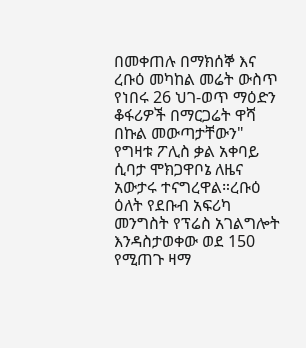በመቀጠሉ በማክሰኞ እና ረቡዕ መካከል መሬት ውስጥ የነበሩ 26 ህገ-ወጥ ማዕድን ቆፋሪዎች በማርጋሬት ዋሻ በኩል መውጣታቸውን" የግዛቱ ፖሊስ ቃል አቀባይ ሲባታ ሞክጋዋቦኔ ለዜና አውታሩ ተናግረዋል።ረቡዕ ዕለት የደቡብ አፍሪካ መንግስት የፕሬስ አገልግሎት እንዳስታወቀው ወደ 150 የሚጠጉ ዛማ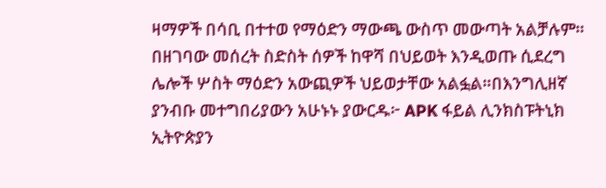ዛማዎች በሳቢ በተተወ የማዕድን ማውጫ ውስጥ መውጣት አልቻሉም። በዘገባው መሰረት ስድስት ሰዎች ከዋሻ በህይወት እንዲወጡ ሲደረግ ሌሎች ሦስት ማዕድን አውጪዎች ህይወታቸው አልፏል።በእንግሊዘኛ ያንብቡ መተግበሪያውን አሁኑኑ ያውርዱ፦ APK ፋይል ሊንክስፑትኒክ ኢትዮጵያን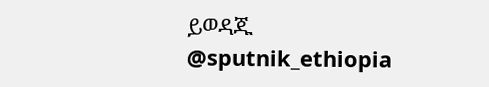ይወዳጁ @sputnik_ethiopia